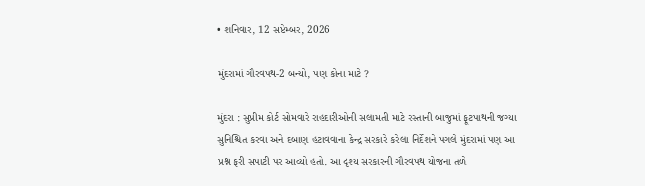• શનિવાર, 12 સપ્ટેમ્બર, 2026

મુંદરામાં ગૌરવપથ-2 બન્યો, પણ કોના માટે ?

મુંદરા : સુપ્રીમ કોર્ટ સોમવારે રાહદારીઓની સલામતી માટે રસ્તાની બાજુમાં ફૂટપાથની જગ્યા સુનિશ્ચિત કરવા અને દબાણ હટાવવાના કેન્દ્ર સરકારે કરેલા નિર્દેશને પગલે મુંદરામાં પણ આ પ્રશ્ન ફરી સપાટી પર આવ્યો હતો. આ દૃશ્ય સરકારની ગૌરવપથ યોજના તળે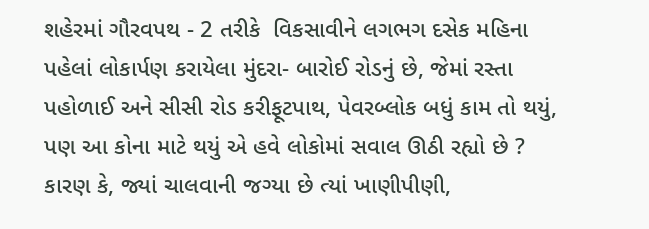શહેરમાં ગૌરવપથ - 2 તરીકે  વિકસાવીને લગભગ દસેક મહિના પહેલાં લોકાર્પણ કરાયેલા મુંદરા- બારોઈ રોડનું છે, જેમાં રસ્તા પહોળાઈ અને સીસી રોડ કરીફૂટપાથ, પેવરબ્લોક બધું કામ તો થયું, પણ આ કોના માટે થયું એ હવે લોકોમાં સવાલ ઊઠી રહ્યો છે ? કારણ કે, જ્યાં ચાલવાની જગ્યા છે ત્યાં ખાણીપીણી,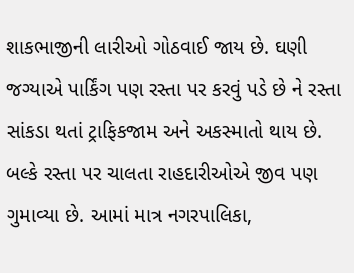શાકભાજીની લારીઓ ગોઠવાઈ જાય છે. ઘણી જગ્યાએ પાર્કિંગ પણ રસ્તા પર કરવું પડે છે ને રસ્તા સાંકડા થતાં ટ્રાફિકજામ અને અકસ્માતો થાય છે. બલ્કે રસ્તા પર ચાલતા રાહદારીઓએ જીવ પણ  ગુમાવ્યા છે. આમાં માત્ર નગરપાલિકા,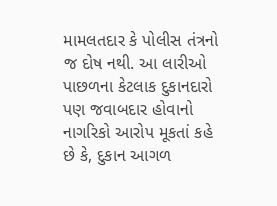મામલતદાર કે પોલીસ તંત્રનો જ દોષ નથી. આ લારીઓ પાછળના કેટલાક દુકાનદારો પણ જવાબદાર હોવાનો નાગરિકો આરોપ મૂકતાં કહે છે કે, દુકાન આગળ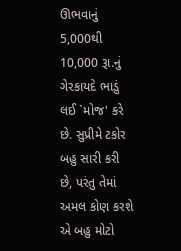ઊભવાનું 5,000થી 10,000 રૂા.નું ગેરકાયદે ભાડું લઈ `મોજ' કરે છે. સુપ્રીમે ટકોર બહુ સારી કરી છે, પરંતુ તેમાં અમલ કોણ કરશે એ બહુ મોટો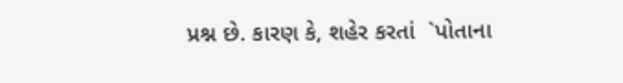પ્રશ્ન છે. કારણ કે, શહેર કરતાં  `પોતાના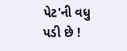પેટ'ની વધુ પડી છે !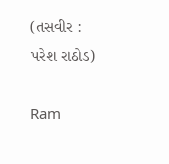(તસવીર : પરેશ રાઠોડ)

Ram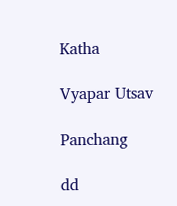Katha

Vyapar Utsav

Panchang

dd